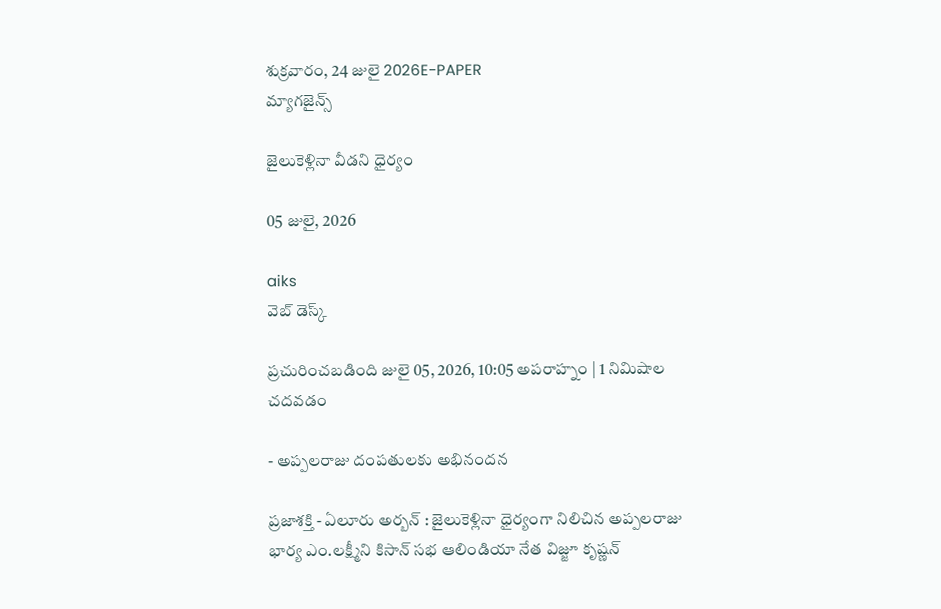శుక్రవారం, 24 జులై 2026E-PAPER
మ్యాగజైన్స్

జైలుకెళ్లినా వీడని ధైర్యం

05 జులై, 2026

aiks
వెబ్ డెస్క్

ప్రచురించబడింది జులై 05, 2026, 10:05 అపరాహ్నం | 1 నిమిషాల చదవడం

- అప్పలరాజు దంపతులకు అభినందన

ప్రజాశక్తి - ఏలూరు అర్బన్ : జైలుకెళ్లినా ధైర్యంగా నిలిచిన అప్పలరాజు భార్య ఎం.లక్ష్మీని కిసాన్ సభ ఆలిండియా నేత విజ్జూ కృష్ణన్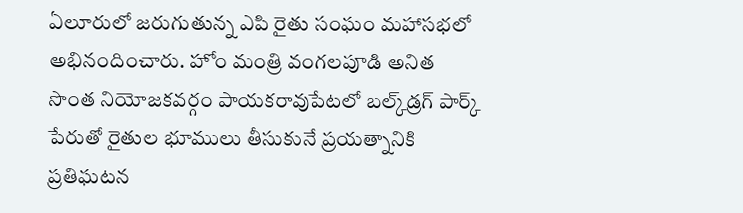ఏలూరులో జరుగుతున్న ఎపి రైతు సంఘం మహాసభలో అభినందించారు. హోం మంత్రి వంగలపూడి అనిత సొంత నియోజకవర్గం పాయకరావుపేటలో బల్క్‌డ్రగ్‌ పార్క్‌ పేరుతో రైతుల భూములు తీసుకునే ప్రయత్నానికి ప్రతిఘటన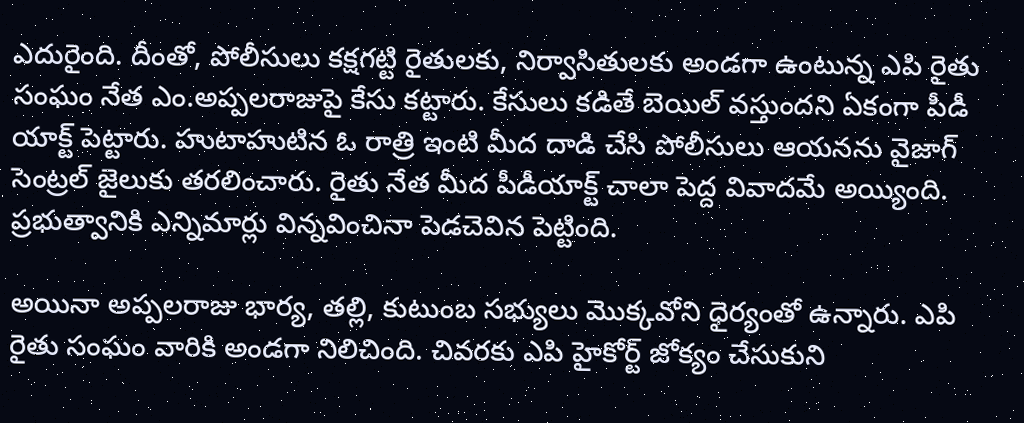ఎదురైంది. దీంతో, పోలీసులు కక్షగట్టి రైతులకు, నిర్వాసితులకు అండగా ఉంటున్న ఎపి రైతు సంఘం నేత ఎం.అప్పలరాజుపై కేసు కట్టారు. కేసులు కడితే బెయిల్ వస్తుందని ఏకంగా పీడీ యాక్ట్ పెట్టారు. హుటాహుటిన ఓ రాత్రి ఇంటి మీద దాడి చేసి పోలీసులు ఆయనను వైజాగ్ సెంట్రల్ జైలుకు తరలించారు. రైతు నేత మీద పీడీయాక్ట్ చాలా పెద్ద వివాదమే అయ్యింది. ప్రభుత్వానికి ఎన్నిమార్లు విన్నవించినా పెడచెవిన పెట్టింది.

అయినా అప్పలరాజు భార్య, తల్లి, కుటుంబ సభ్యులు మొక్కవోని ధైర్యంతో ఉన్నారు. ఎపి రైతు సంఘం వారికి అండగా నిలిచింది. చివరకు ఎపి హైకోర్ట్ జోక్యం చేసుకుని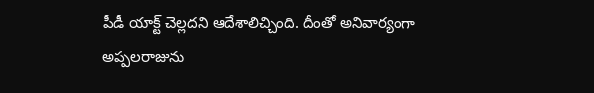పీడీ యాక్ట్ చెల్లదని ఆదేశాలిచ్చింది. దీంతో అనివార్యంగా అప్పలరాజును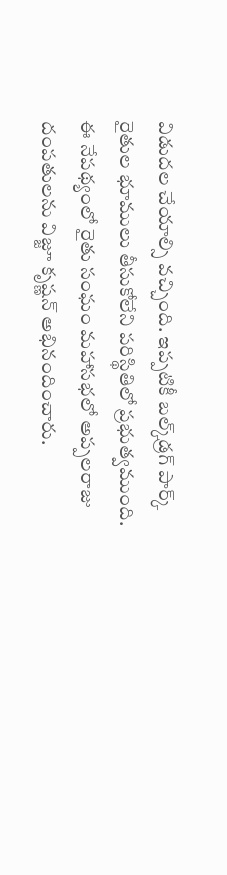విడుదల చేయాల్సి వచ్చింది. ఇప్పటికీ బల్క్‌డ్రగ్‌ పార్క్ రైతుల భూములు తీసుకోలేని పరిస్థితిలో ప్రభుత్వముంది. ఈ నేపథ్యంలో రైతు సంఘం మహాసభలో అప్పలరాజు దంపతులను విజ్జూ కృష్ణన్‌ అభినందించారు.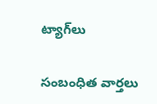ట్యాగ్‌లు

సంబంధిత వార్తలు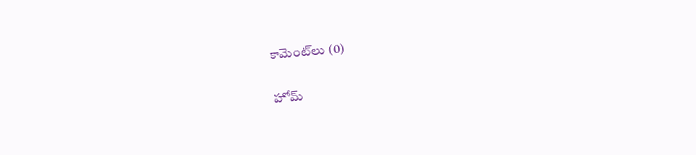కామెంట్‌లు (0)

హోమ్